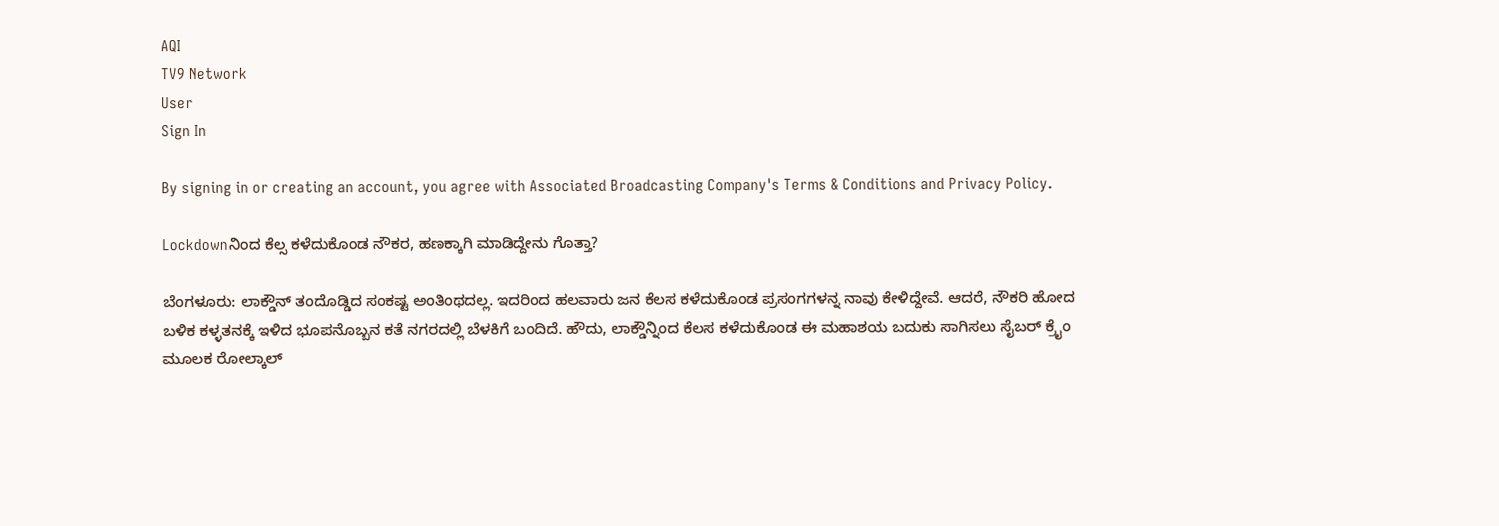AQI
TV9 Network
User
Sign In

By signing in or creating an account, you agree with Associated Broadcasting Company's Terms & Conditions and Privacy Policy.

Lockdownನಿಂದ ಕೆಲ್ಸ ಕಳೆದುಕೊಂಡ ನೌಕರ, ಹಣಕ್ಕಾಗಿ ಮಾಡಿದ್ದೇನು ಗೊತ್ತಾ?

ಬೆಂಗಳೂರು: ಲಾಕ್ಡೌನ್ ತಂದೊಡ್ಡಿದ ಸಂಕಷ್ಟ ಅಂತಿಂಥದಲ್ಲ. ಇದರಿಂದ ಹಲವಾರು ಜನ ಕೆಲಸ ಕಳೆದುಕೊಂಡ ಪ್ರಸಂಗಗಳನ್ನ ನಾವು ಕೇಳಿದ್ದೇವೆ. ಆದರೆ, ನೌಕರಿ ಹೋದ ಬಳಿಕ ಕಳ್ಳತನಕ್ಕೆ ಇಳಿದ ಭೂಪನೊಬ್ಬನ ಕತೆ ನಗರದಲ್ಲಿ ಬೆಳಕಿಗೆ ಬಂದಿದೆ. ಹೌದು, ಲಾಕ್ಡೌನ್ನಿಂದ ಕೆಲಸ ಕಳೆದುಕೊಂಡ ಈ ಮಹಾಶಯ ಬದುಕು ಸಾಗಿಸಲು ಸೈಬರ್ ಕ್ರೈಂ ಮೂಲಕ ರೋಲ್ಕಾಲ್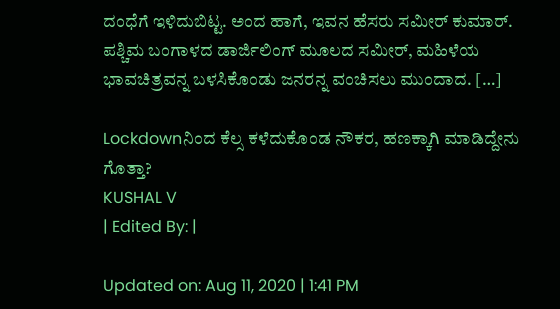ದಂಧೆಗೆ ಇಳಿದುಬಿಟ್ಟ. ಅಂದ ಹಾಗೆ, ಇವನ ಹೆಸರು ಸಮೀರ್ ಕುಮಾರ್. ಪಶ್ಚಿಮ ಬಂಗಾಳದ ಡಾರ್ಜಿಲಿಂಗ್ ಮೂಲದ ಸಮೀರ್, ಮಹಿಳೆಯ ಭಾವಚಿತ್ರವನ್ನ ಬಳಸಿಕೊಂಡು ಜನರನ್ನ ವಂಚಿಸಲು ಮುಂದಾದ. […]

Lockdownನಿಂದ ಕೆಲ್ಸ ಕಳೆದುಕೊಂಡ ನೌಕರ, ಹಣಕ್ಕಾಗಿ ಮಾಡಿದ್ದೇನು ಗೊತ್ತಾ?
KUSHAL V
| Edited By: |

Updated on: Aug 11, 2020 | 1:41 PM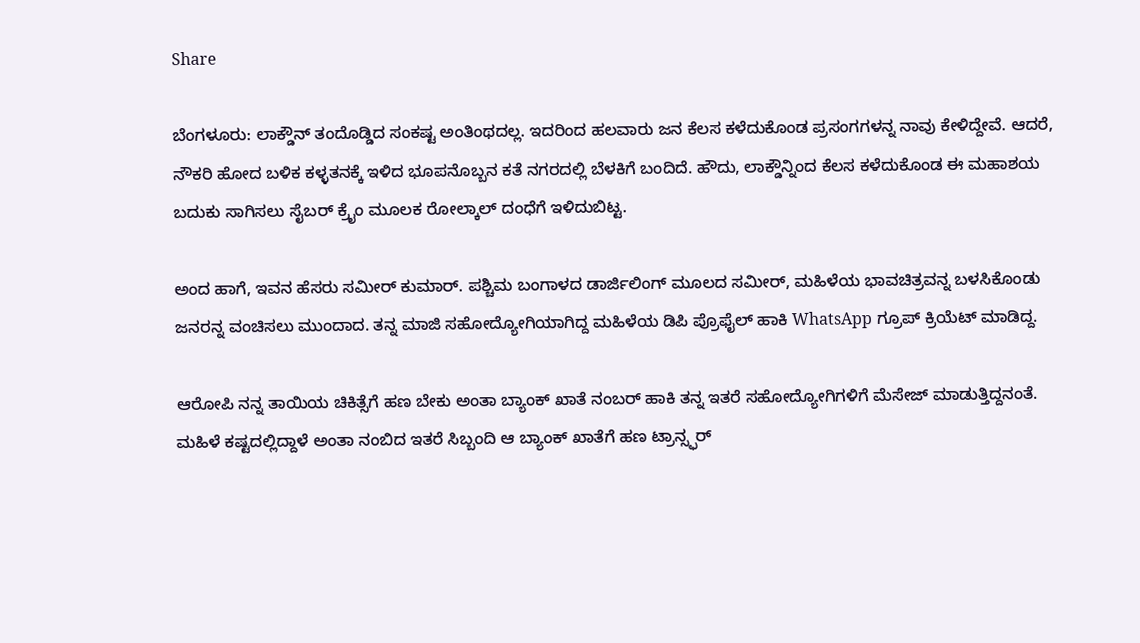Share

ಬೆಂಗಳೂರು: ಲಾಕ್ಡೌನ್ ತಂದೊಡ್ಡಿದ ಸಂಕಷ್ಟ ಅಂತಿಂಥದಲ್ಲ. ಇದರಿಂದ ಹಲವಾರು ಜನ ಕೆಲಸ ಕಳೆದುಕೊಂಡ ಪ್ರಸಂಗಗಳನ್ನ ನಾವು ಕೇಳಿದ್ದೇವೆ. ಆದರೆ, ನೌಕರಿ ಹೋದ ಬಳಿಕ ಕಳ್ಳತನಕ್ಕೆ ಇಳಿದ ಭೂಪನೊಬ್ಬನ ಕತೆ ನಗರದಲ್ಲಿ ಬೆಳಕಿಗೆ ಬಂದಿದೆ. ಹೌದು, ಲಾಕ್ಡೌನ್ನಿಂದ ಕೆಲಸ ಕಳೆದುಕೊಂಡ ಈ ಮಹಾಶಯ ಬದುಕು ಸಾಗಿಸಲು ಸೈಬರ್ ಕ್ರೈಂ ಮೂಲಕ ರೋಲ್ಕಾಲ್ ದಂಧೆಗೆ ಇಳಿದುಬಿಟ್ಟ.

ಅಂದ ಹಾಗೆ, ಇವನ ಹೆಸರು ಸಮೀರ್ ಕುಮಾರ್. ಪಶ್ಚಿಮ ಬಂಗಾಳದ ಡಾರ್ಜಿಲಿಂಗ್ ಮೂಲದ ಸಮೀರ್, ಮಹಿಳೆಯ ಭಾವಚಿತ್ರವನ್ನ ಬಳಸಿಕೊಂಡು ಜನರನ್ನ ವಂಚಿಸಲು ಮುಂದಾದ. ತನ್ನ ಮಾಜಿ ಸಹೋದ್ಯೋಗಿಯಾಗಿದ್ದ ಮಹಿಳೆಯ ಡಿಪಿ ಪ್ರೊಫೈಲ್ ಹಾಕಿ WhatsApp ಗ್ರೂಪ್ ಕ್ರಿಯೆಟ್ ಮಾಡಿದ್ದ.

ಆರೋಪಿ ನನ್ನ ತಾಯಿಯ ಚಿಕಿತ್ಸೆಗೆ ಹಣ ಬೇಕು ಅಂತಾ ಬ್ಯಾಂಕ್ ಖಾತೆ ನಂಬರ್ ಹಾಕಿ ತನ್ನ ಇತರೆ ಸಹೋದ್ಯೋಗಿಗಳಿಗೆ ಮೆಸೇಜ್ ಮಾಡುತ್ತಿದ್ದನಂತೆ. ಮಹಿಳೆ ಕಷ್ಟದಲ್ಲಿದ್ದಾಳೆ ಅಂತಾ ನಂಬಿದ ಇತರೆ ಸಿಬ್ಬಂದಿ ಆ ಬ್ಯಾಂಕ್ ಖಾತೆಗೆ ಹಣ ಟ್ರಾನ್ಸ್ಫರ್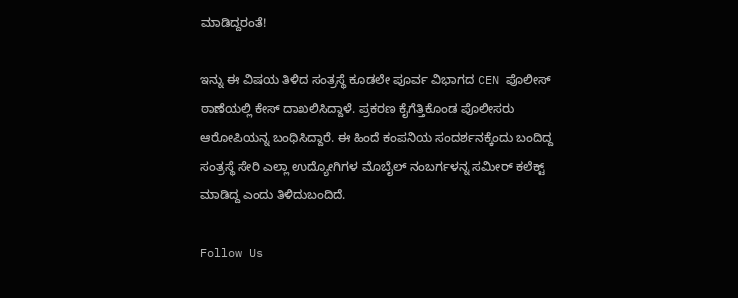ಮಾಡಿದ್ದರಂತೆ!

ಇನ್ನು ಈ ವಿಷಯ ತಿಳಿದ ಸಂತ್ರಸ್ಥೆ ಕೂಡಲೇ ಪೂರ್ವ ವಿಭಾಗದ CEN ಪೊಲೀಸ್ ಠಾಣೆಯಲ್ಲಿ ಕೇಸ್ ದಾಖಲಿಸಿದ್ದಾಳೆ. ಪ್ರಕರಣ ಕೈಗೆತ್ತಿಕೊಂಡ ಪೊಲೀಸರು ಆರೋಪಿಯನ್ನ ಬಂಧಿಸಿದ್ದಾರೆ. ಈ ಹಿಂದೆ ಕಂಪನಿಯ ಸಂದರ್ಶನಕ್ಕೆಂದು ಬಂದಿದ್ದ ಸಂತ್ರಸ್ಥೆ ಸೇರಿ ಎಲ್ಲಾ ಉದ್ಯೋಗಿಗಳ ಮೊಬೈಲ್ ನಂಬರ್ಗಳನ್ನ ಸಮೀರ್ ಕಲೆಕ್ಟ್ ಮಾಡಿದ್ದ ಎಂದು ತಿಳಿದುಬಂದಿದೆ.

Follow Us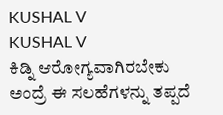KUSHAL V
KUSHAL V
ಕಿಡ್ನಿ ಆರೋಗ್ಯವಾಗಿರಬೇಕು ಅಂದ್ರೆ ಈ ಸಲಹೆಗಳನ್ನು ತಪ್ಪದೆ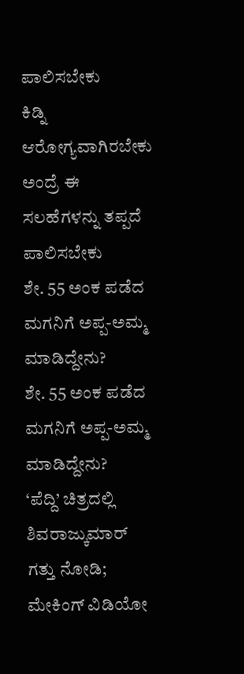ಪಾಲಿಸಬೇಕು
ಕಿಡ್ನಿ ಆರೋಗ್ಯವಾಗಿರಬೇಕು ಅಂದ್ರೆ ಈ ಸಲಹೆಗಳನ್ನು ತಪ್ಪದೆ ಪಾಲಿಸಬೇಕು
ಶೇ. 55 ಅಂಕ ಪಡೆದ ಮಗನಿಗೆ ಅಪ್ಪ-ಅಮ್ಮ ಮಾಡಿದ್ದೇನು?
ಶೇ. 55 ಅಂಕ ಪಡೆದ ಮಗನಿಗೆ ಅಪ್ಪ-ಅಮ್ಮ ಮಾಡಿದ್ದೇನು?
‘ಪೆದ್ದಿ’ ಚಿತ್ರದಲ್ಲಿ ಶಿವರಾಜ್ಕುಮಾರ್ ಗತ್ತು ನೋಡಿ; ಮೇಕಿಂಗ್ ವಿಡಿಯೋ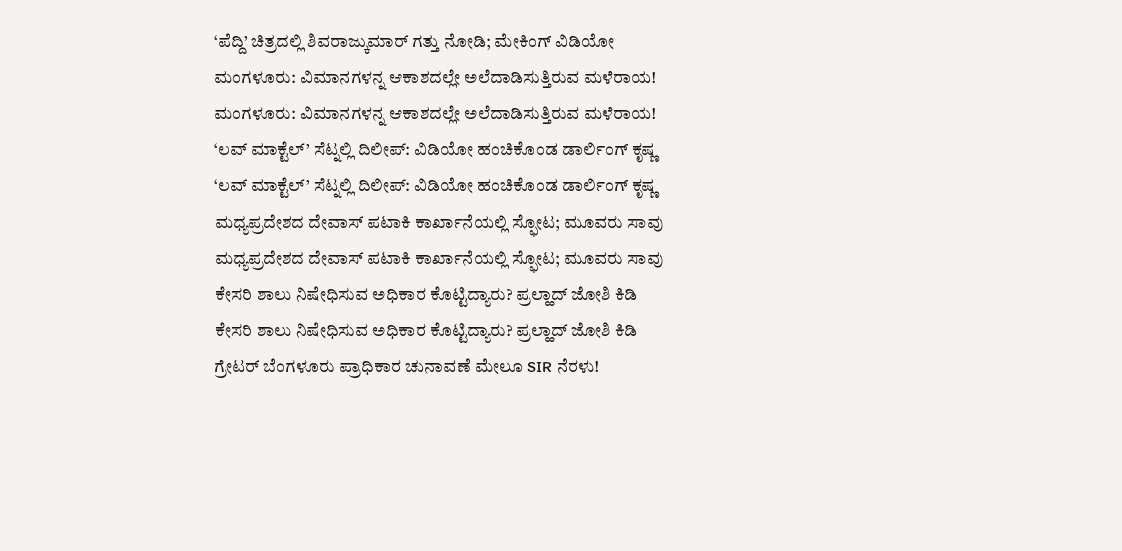‘ಪೆದ್ದಿ’ ಚಿತ್ರದಲ್ಲಿ ಶಿವರಾಜ್ಕುಮಾರ್ ಗತ್ತು ನೋಡಿ; ಮೇಕಿಂಗ್ ವಿಡಿಯೋ
ಮಂಗಳೂರು: ವಿಮಾನಗಳನ್ನ ಆಕಾಶದಲ್ಲೇ ಅಲೆದಾಡಿಸುತ್ತಿರುವ ಮಳೆರಾಯ!
ಮಂಗಳೂರು: ವಿಮಾನಗಳನ್ನ ಆಕಾಶದಲ್ಲೇ ಅಲೆದಾಡಿಸುತ್ತಿರುವ ಮಳೆರಾಯ!
‘ಲವ್ ಮಾಕ್ಟೆಲ್’ ಸೆಟ್ನಲ್ಲಿ ದಿಲೀಪ್: ವಿಡಿಯೋ ಹಂಚಿಕೊಂಡ ಡಾರ್ಲಿಂಗ್ ಕೃಷ್ಣ
‘ಲವ್ ಮಾಕ್ಟೆಲ್’ ಸೆಟ್ನಲ್ಲಿ ದಿಲೀಪ್: ವಿಡಿಯೋ ಹಂಚಿಕೊಂಡ ಡಾರ್ಲಿಂಗ್ ಕೃಷ್ಣ
ಮಧ್ಯಪ್ರದೇಶದ ದೇವಾಸ್ ಪಟಾಕಿ ಕಾರ್ಖಾನೆಯಲ್ಲಿ ಸ್ಫೋಟ; ಮೂವರು ಸಾವು
ಮಧ್ಯಪ್ರದೇಶದ ದೇವಾಸ್ ಪಟಾಕಿ ಕಾರ್ಖಾನೆಯಲ್ಲಿ ಸ್ಫೋಟ; ಮೂವರು ಸಾವು
ಕೇಸರಿ ಶಾಲು ನಿಷೇಧಿಸುವ ಅಧಿಕಾರ ಕೊಟ್ಟಿದ್ಯಾರು? ಪ್ರಲ್ಹಾದ್ ಜೋಶಿ ಕಿಡಿ
ಕೇಸರಿ ಶಾಲು ನಿಷೇಧಿಸುವ ಅಧಿಕಾರ ಕೊಟ್ಟಿದ್ಯಾರು? ಪ್ರಲ್ಹಾದ್ ಜೋಶಿ ಕಿಡಿ
ಗ್ರೇಟರ್ ಬೆಂಗಳೂರು ಪ್ರಾಧಿಕಾರ ಚುನಾವಣೆ ಮೇಲೂ SIR ನೆರಳು!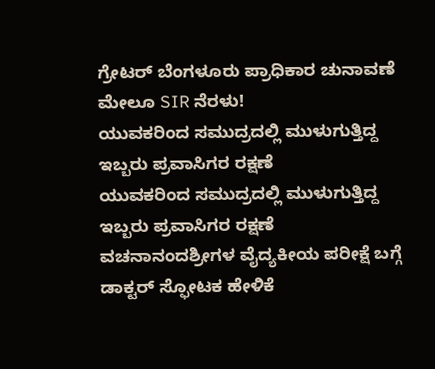ಗ್ರೇಟರ್ ಬೆಂಗಳೂರು ಪ್ರಾಧಿಕಾರ ಚುನಾವಣೆ ಮೇಲೂ SIR ನೆರಳು!
ಯುವಕರಿಂದ ಸಮುದ್ರದಲ್ಲಿ ಮುಳುಗುತ್ತಿದ್ದ ಇಬ್ಬರು ಪ್ರವಾಸಿಗರ ರಕ್ಷಣೆ
ಯುವಕರಿಂದ ಸಮುದ್ರದಲ್ಲಿ ಮುಳುಗುತ್ತಿದ್ದ ಇಬ್ಬರು ಪ್ರವಾಸಿಗರ ರಕ್ಷಣೆ
ವಚನಾನಂದಶ್ರೀಗಳ ವೈದ್ಯಕೀಯ ಪರೀಕ್ಷೆ ಬಗ್ಗೆ ಡಾಕ್ಟರ್ ಸ್ಫೋಟಕ ಹೇಳಿಕೆ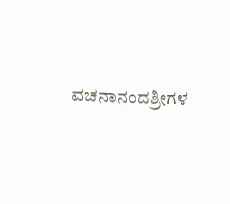ವಚನಾನಂದಶ್ರೀಗಳ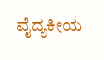ವೈದ್ಯಕೀಯ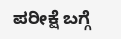ಪರೀಕ್ಷೆ ಬಗ್ಗೆ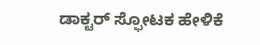ಡಾಕ್ಟರ್ ಸ್ಫೋಟಕ ಹೇಳಿಕೆ